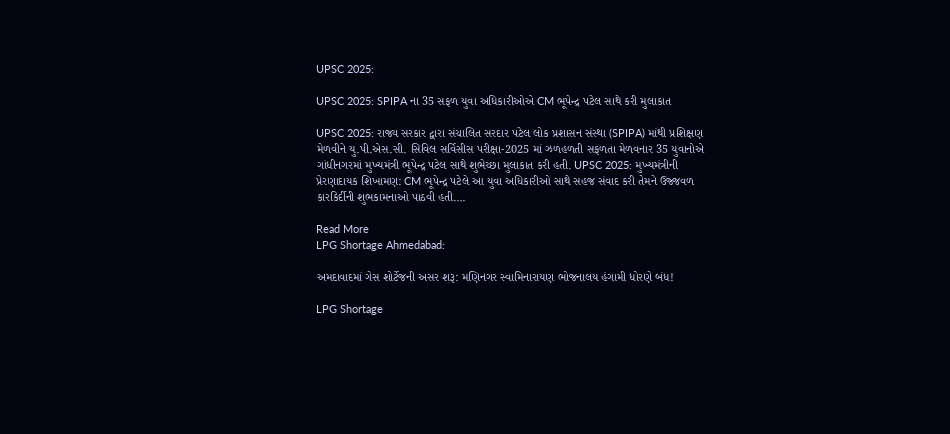UPSC 2025:

UPSC 2025: SPIPA ના 35 સફળ યુવા અધિકારીઓએ CM ભૂપેન્દ્ર પટેલ સાથે કરી મુલાકાત

UPSC 2025: રાજ્ય સરકાર દ્વારા સંચાલિત સરદાર પટેલ લોક પ્રશાસન સંસ્થા (SPIPA) માંથી પ્રશિક્ષણ મેળવીને યુ.પી.એસ.સી. સિવિલ સર્વિસીસ પરીક્ષા-2025 માં ઝળહળતી સફળતા મેળવનાર 35 યુવાનોએ ગાંધીનગરમાં મુખ્યમંત્રી ભૂપેન્દ્ર પટેલ સાથે શુભેચ્છા મુલાકાત કરી હતી. UPSC 2025: મુખ્યમંત્રીની પ્રેરણાદાયક શિખામણ: CM ભૂપેન્દ્ર પટેલે આ યુવા અધિકારીઓ સાથે સહજ સંવાદ કરી તેમને ઉજ્જવળ કારકિર્દીની શુભકામનાઓ પાઠવી હતી….

Read More
LPG Shortage Ahmedabad:

અમદાવાદમાં ગેસ શોર્ટેજની અસર શરૂ: મણિનગર સ્વામિનારાયણ ભોજનાલય હંગામી ધોરણે બંધ!

LPG Shortage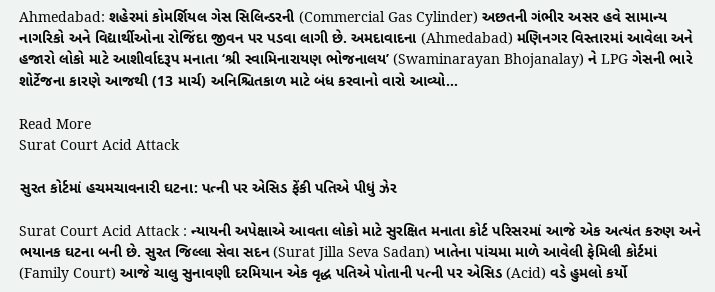Ahmedabad: શહેરમાં કોમર્શિયલ ગેસ સિલિન્ડરની (Commercial Gas Cylinder) અછતની ગંભીર અસર હવે સામાન્ય નાગરિકો અને વિદ્યાર્થીઓના રોજિંદા જીવન પર પડવા લાગી છે. અમદાવાદના (Ahmedabad) મણિનગર વિસ્તારમાં આવેલા અને હજારો લોકો માટે આશીર્વાદરૂપ મનાતા ‘શ્રી સ્વામિનારાયણ ભોજનાલય’ (Swaminarayan Bhojanalay) ને LPG ગેસની ભારે શોર્ટેજના કારણે આજથી (13 માર્ચ) અનિશ્ચિતકાળ માટે બંધ કરવાનો વારો આવ્યો…

Read More
Surat Court Acid Attack

સુરત કોર્ટમાં હચમચાવનારી ઘટના: પત્ની પર એસિડ ફેંકી પતિએ પીધું ઝેર

Surat Court Acid Attack : ન્યાયની અપેક્ષાએ આવતા લોકો માટે સુરક્ષિત મનાતા કોર્ટ પરિસરમાં આજે એક અત્યંત કરુણ અને ભયાનક ઘટના બની છે. સુરત જિલ્લા સેવા સદન (Surat Jilla Seva Sadan) ખાતેના પાંચમા માળે આવેલી ફેમિલી કોર્ટમાં (Family Court) આજે ચાલુ સુનાવણી દરમિયાન એક વૃદ્ધ પતિએ પોતાની પત્ની પર એસિડ (Acid) વડે હુમલો કર્યો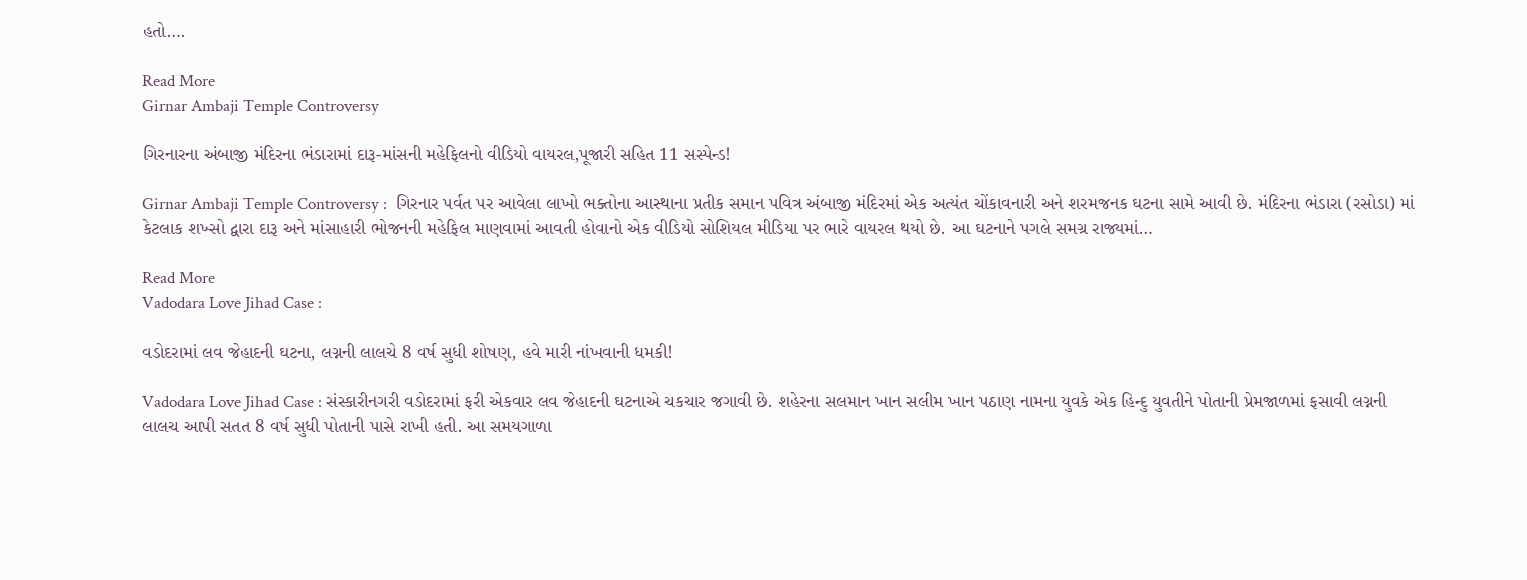હતો….

Read More
Girnar Ambaji Temple Controversy

ગિરનારના અંબાજી મંદિરના ભંડારામાં દારૂ-માંસની મહેફિલનો વીડિયો વાયરલ,પૂજારી સહિત 11 સસ્પેન્ડ!

Girnar Ambaji Temple Controversy :  ગિરનાર પર્વત પર આવેલા લાખો ભક્તોના આસ્થાના પ્રતીક સમાન પવિત્ર અંબાજી મંદિરમાં એક અત્યંત ચોંકાવનારી અને શરમજનક ઘટના સામે આવી છે. મંદિરના ભંડારા (રસોડા) માં કેટલાક શખ્સો દ્વારા દારૂ અને માંસાહારી ભોજનની મહેફિલ માણવામાં આવતી હોવાનો એક વીડિયો સોશિયલ મીડિયા પર ભારે વાયરલ થયો છે. આ ઘટનાને પગલે સમગ્ર રાજ્યમાં…

Read More
Vadodara Love Jihad Case :

વડોદરામાં લવ જેહાદની ઘટના, લગ્નની લાલચે 8 વર્ષ સુધી શોષણ, હવે મારી નાંખવાની ધમકી!

Vadodara Love Jihad Case : સંસ્કારીનગરી વડોદરામાં ફરી એકવાર લવ જેહાદની ઘટનાએ ચકચાર જગાવી છે. શહેરના સલમાન ખાન સલીમ ખાન પઠાણ નામના યુવકે એક હિન્દુ યુવતીને પોતાની પ્રેમજાળમાં ફસાવી લગ્નની લાલચ આપી સતત 8 વર્ષ સુધી પોતાની પાસે રાખી હતી. આ સમયગાળા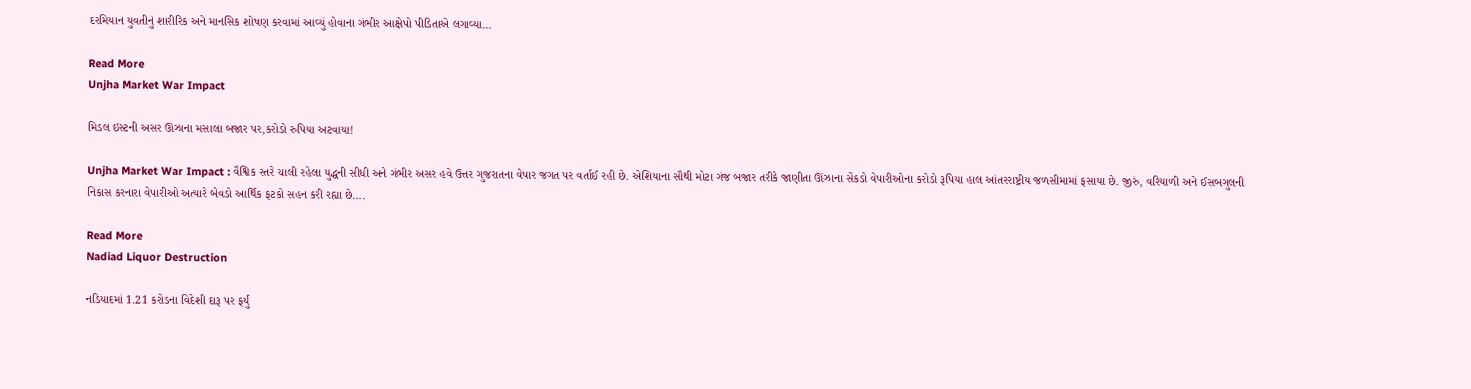દરમિયાન યુવતીનું શારીરિક અને માનસિક શોષણ કરવામાં આવ્યું હોવાના ગંભીર આક્ષેપો પીડિતાએ લગાવ્યા…

Read More
Unjha Market War Impact

મિડલ ઇસ્ટની અસર ઊંઝાના મસાલા બજાર પર,કરોડો રુપિયા અટવાયા!

Unjha Market War Impact : વૈશ્વિક સ્તરે ચાલી રહેલા યુદ્ધની સીધી અને ગંભીર અસર હવે ઉત્તર ગુજરાતના વેપાર જગત પર વર્તાઈ રહી છે. એશિયાના સૌથી મોટા ગંજ બજાર તરીકે જાણીતા ઊંઝાના સેંકડો વેપારીઓના કરોડો રૂપિયા હાલ આંતરરાષ્ટ્રીય જળસીમામાં ફસાયા છે. જીરું, વરિયાળી અને ઈસબગુલની નિકાસ કરનારા વેપારીઓ અત્યારે બેવડો આર્થિક ફટકો સહન કરી રહ્યા છે….

Read More
Nadiad Liquor Destruction

નડિયાદમાં 1.21 કરોડના વિદેશી દારૂ પર ફર્યું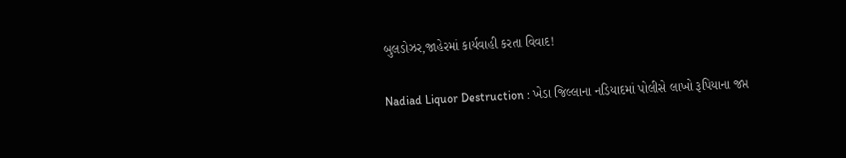બુલડોઝર,જાહેરમાં કાર્યવાહી કરતા વિવાદ!

Nadiad Liquor Destruction : ખેડા જિલ્લાના નડિયાદમાં પોલીસે લાખો રૂપિયાના જપ્ત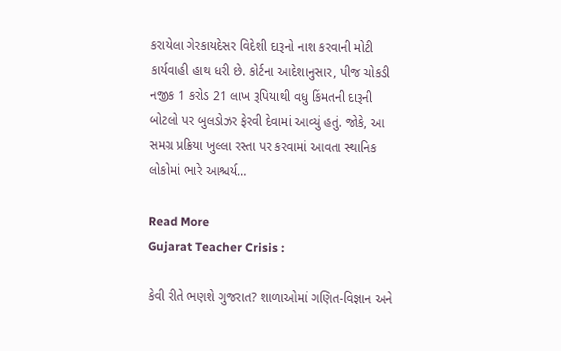કરાયેલા ગેરકાયદેસર વિદેશી દારૂનો નાશ કરવાની મોટી કાર્યવાહી હાથ ધરી છે. કોર્ટના આદેશાનુસાર, પીજ ચોકડી નજીક 1 કરોડ 21 લાખ રૂપિયાથી વધુ કિંમતની દારૂની બોટલો પર બુલડોઝર ફેરવી દેવામાં આવ્યું હતું. જોકે, આ સમગ્ર પ્રક્રિયા ખુલ્લા રસ્તા પર કરવામાં આવતા સ્થાનિક લોકોમાં ભારે આશ્ચર્ય…

Read More
Gujarat Teacher Crisis :

કેવી રીતે ભણશે ગુજરાત? શાળાઓમાં ગણિત-વિજ્ઞાન અને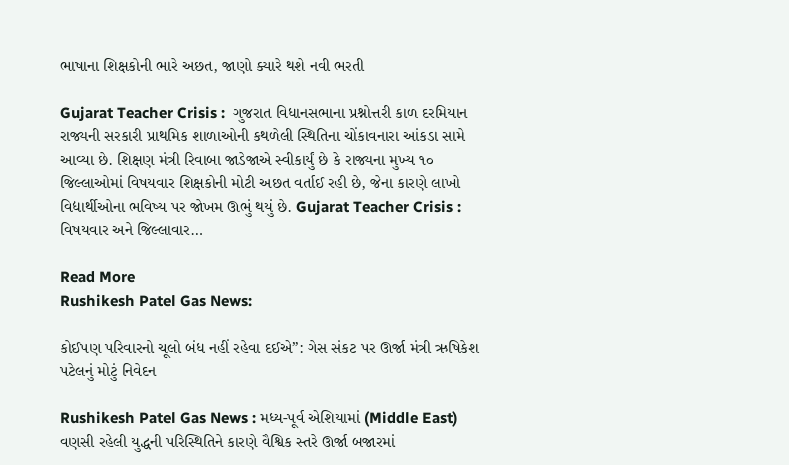ભાષાના શિક્ષકોની ભારે અછત, જાણો ક્યારે થશે નવી ભરતી

Gujarat Teacher Crisis :  ગુજરાત વિધાનસભાના પ્રશ્નોત્તરી કાળ દરમિયાન રાજ્યની સરકારી પ્રાથમિક શાળાઓની કથળેલી સ્થિતિના ચોંકાવનારા આંકડા સામે આવ્યા છે. શિક્ષણ મંત્રી રિવાબા જાડેજાએ સ્વીકાર્યું છે કે રાજ્યના મુખ્ય ૧૦ જિલ્લાઓમાં વિષયવાર શિક્ષકોની મોટી અછત વર્તાઈ રહી છે, જેના કારણે લાખો વિદ્યાર્થીઓના ભવિષ્ય પર જોખમ ઊભું થયું છે. Gujarat Teacher Crisis :   વિષયવાર અને જિલ્લાવાર…

Read More
Rushikesh Patel Gas News:

કોઈપણ પરિવારનો ચૂલો બંધ નહીં રહેવા દઈએ”: ગેસ સંકટ પર ઊર્જા મંત્રી ઋષિકેશ પટેલનું મોટું નિવેદન

Rushikesh Patel Gas News : મધ્ય-પૂર્વ એશિયામાં (Middle East) વણસી રહેલી યુદ્ધની પરિસ્થિતિને કારણે વૈશ્વિક સ્તરે ઊર્જા બજારમાં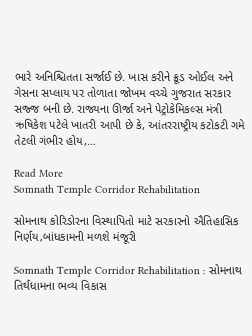ભારે અનિશ્ચિતતા સર્જાઈ છે. ખાસ કરીને ક્રૂડ ઓઈલ અને ગેસના સપ્લાય પર તોળાતા જોખમ વચ્ચે ગુજરાત સરકાર સજ્જ બની છે. રાજ્યના ઊર્જા અને પેટ્રોકેમિકલ્સ મંત્રી ઋષિકેશ પટેલે ખાતરી આપી છે કે, આંતરરાષ્ટ્રીય કટોકટી ગમે તેટલી ગંભીર હોય,…

Read More
Somnath Temple Corridor Rehabilitation

સોમનાથ કોરિડોરના વિસ્થાપિતો માટે સરકારનો ઐતિહાસિક નિર્ણય,બાંધકામની મળશે મંજૂરી

Somnath Temple Corridor Rehabilitation : સોમનાથ તિર્થધામના ભવ્ય વિકાસ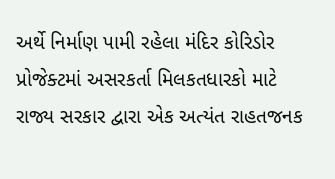અર્થે નિર્માણ પામી રહેલા મંદિર કોરિડોર પ્રોજેક્ટમાં અસરકર્તા મિલકતધારકો માટે રાજ્ય સરકાર દ્વારા એક અત્યંત રાહતજનક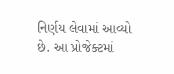નિર્ણય લેવામાં આવ્યો છે. આ પ્રોજેક્ટમાં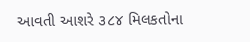આવતી આશરે ૩૮૪ મિલકતોના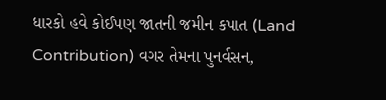ધારકો હવે કોઈપણ જાતની જમીન કપાત (Land Contribution) વગર તેમના પુનર્વસન,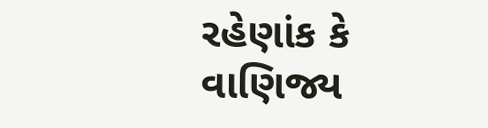રહેણાંક કે વાણિજ્ય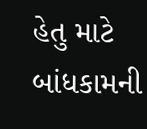હેતુ માટે બાંધકામની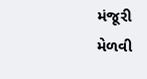મંજૂરી મેળવી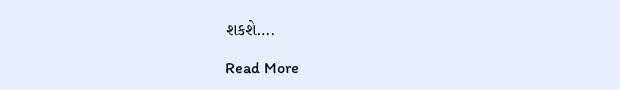શકશે….

Read More